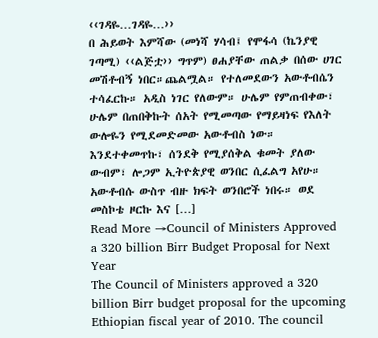‹‹ገዳዬ…ገዳዬ…››
በ ሕይወት እምሻው (መነሻ ሃሳብ፤ የሞፋሳ (ኬንያዊ ገጣሚ) ‹‹ልጅቷ›› ግጥም) ፀሐያቸው ጠልቃ በሰው ሀገር መሽቶብኝ ነበር።ጨልሟል። የተለመደውን አውቶብሴን ተሳፈርኩ። አዲስ ነገር የለውም። ሁሌም የምጠብቀው፣ ሁሌም በጠበቅኩት ሰአት የሚመጣው የማይዛነፍ የእለት ውሎዬን የሚደመድመው አውቶብስ ነው። እንደተቀመጥኩ፣ ሰንደቅ የሚያሰቅል ቁመት ያለው ውብም፣ ሎጋም ኢትዮጵያዊ ወንበር ሲፈልግ አየሁ። አውቶብሱ ውስጥ ብዙ ክፍት ወንበሮች ነበሩ። ወደ መስኮቴ ዞርኩ እና […]
Read More →Council of Ministers Approved a 320 billion Birr Budget Proposal for Next Year
The Council of Ministers approved a 320 billion Birr budget proposal for the upcoming Ethiopian fiscal year of 2010. The council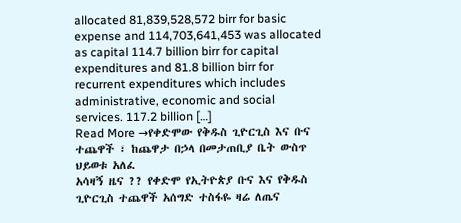allocated 81,839,528,572 birr for basic expense and 114,703,641,453 was allocated as capital 114.7 billion birr for capital expenditures and 81.8 billion birr for recurrent expenditures which includes administrative, economic and social services. 117.2 billion […]
Read More →የቀድሞው የቅዱስ ጊዮርጊስ እና ቡና ተጨዋች ፣ ከጨዋታ በኃላ በመታጠቢያ ቤት ውስጥ ህይወቱ አለፈ
አሳዛኝ ዜና ?? የቀድሞ የኢትዮጵያ ቡና እና የቅዱስ ጊዮርጊስ ተጨዋች አሰግድ ተስፋዬ ዛሬ ለጤና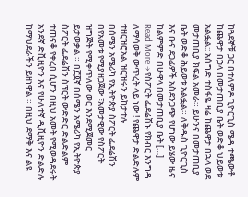ከጓደኞቹ ጋር በተለምዶ ጊዮርጊስ ሜዳ ተጫውቶ ከጨዋታ በኃላ በመታጠቢያ ቤት ወድቆ ህይወቱ አልፏል:: አሰግድ ተስፋዬ ዛሬ ከጨዋታ በኋላ ወደ መታጠቢያ ክፍል አመራ። ይሁንና በመታጠቢያ ቤት ወድቆ ሕይወቱ አልፏል። ለቅዱስ ጊዮርጊስ እና ቡና ደጋፊዎች አስደንጋጭ የሆነው ይሄው ዜና ከልምምድ በሁዋላ በመታጠቢያ ቤት […]
Read More →የስፖርት ፌደሬሽኑ የክብር እንግዳ ለማሳወቅ ውጥረት ላይ ነው ! የጨዋታ ድልድሉም ተዘርዝሮአል ዝርዝሩን ይከታተሉ
በሰሜን አሜሪካ የኢትዮጵያ ስፖርት ፌደሬሽን በየአመቱ የሚያዘጋጀው ፣አመታዊው የስፖርት ዝግጅት የሚቀጥለው ወር እንደሚጀመር ይታወቃል ። በ፫፬ኛ በሰሜን አሜሪካ የኢትዮጵያ ስፖርት ፌደሬሽን ስፕርት ውድድር ድልድልም ተጠናቆ የቀረበ ሲሆን በዚህ አመት የሚወዳደሩት አንደኛ ድቪዚዮን እና የሁለተኛ ዲቪዚዮን ድልድሉ ከማህደራችን ይዘነዋል ። በዚህ ደማቅ እና ልዩ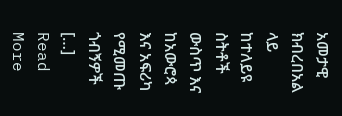አመታዊ ክብረበአል ላይ ከተለይዩ ስትቶች ውስጥ እና ከአውሮጳ እና አፍሪካ የሚመጡ ጎብኝዎች […]
Read More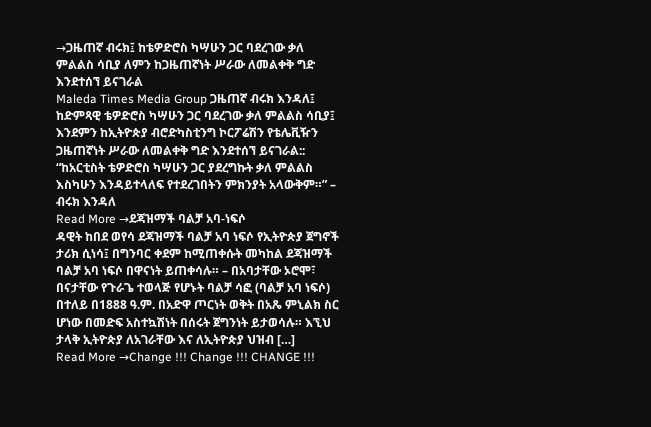→ጋዜጠኛ ብሩክ፤ ከቴዎድሮስ ካሣሁን ጋር ባደረገው ቃለ ምልልስ ሳቢያ ለምን ከጋዜጠኛነት ሥራው ለመልቀቅ ግድ እንደተሰኘ ይናገራል
Maleda Times Media Group ጋዜጠኛ ብሩክ እንዳለ፤ ከድምጻዊ ቴዎድሮስ ካሣሁን ጋር ባደረገው ቃለ ምልልስ ሳቢያ፤ እንደምን ከኢትዮጵያ ብሮድካስቲንግ ኮርፖሬሽን የቴሌቪዥን ጋዜጠኛነት ሥራው ለመልቀቅ ግድ እንደተሰኘ ይናገራል:: “ከአርቲስት ቴዎድሮስ ካሣሁን ጋር ያደረግኩት ቃለ ምልልስ እስካሁን እንዳይተላለፍ የተደረገበትን ምክንያት አላውቅም።” – ብሩክ እንዳለ
Read More →ደጃዝማች ባልቻ አባ-ነፍሶ
ዳዊት ከበደ ወየሳ ደጃዝማች ባልቻ አባ ነፍሶ የኢትዮጵያ ጀግኖች ታሪክ ሲነሳ፤ በግንባር ቀደም ከሚጠቀሱት መካከል ደጃዝማች ባልቻ አባ ነፍሶ በዋናነት ይጠቀሳሉ። – በአባታቸው ኦሮሞ፣ በናታቸው የጉራጌ ተወላጅ የሆኑት ባልቻ ሳፎ (ባልቻ አባ ነፍሶ) በተለይ በ1888 ዓ.ም. በአድዋ ጦርነት ወቅት በአጼ ምኒልክ ስር ሆነው በመድፍ አስተኳሽነት በሰሩት ጀግንነት ይታወሳሉ። እኚህ ታላቅ ኢትዮጵያ ለአገራቸው እና ለኢትዮጵያ ህዝብ […]
Read More →Change !!! Change !!! CHANGE !!!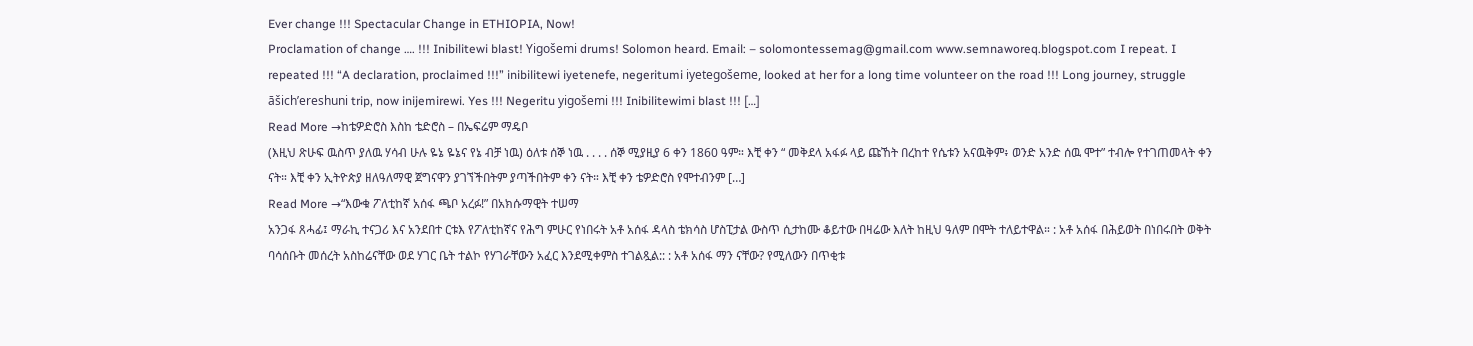Ever change !!! Spectacular Change in ETHIOPIA, Now!
Proclamation of change …. !!! Inibilitewi blast! Yigošemi drums! Solomon heard. Email: – solomontessemag@gmail.com www.semnaworeq.blogspot.com I repeat. I repeated !!! “A declaration, proclaimed !!!” inibilitewi iyetenefe, negeritumi iyetegošeme, looked at her for a long time volunteer on the road !!! Long journey, struggle āšich’ereshuni trip, now inijemirewi. Yes !!! Negeritu yigošemi !!! Inibilitewimi blast !!! […]
Read More →ከቴዎድሮስ እስከ ቴድሮስ – በኤፍሬም ማዴቦ
(እዚህ ጽሁፍ ዉስጥ ያለዉ ሃሳብ ሁሉ ዬኔ ዬኔና የኔ ብቻ ነዉ) ዕለቱ ሰኞ ነዉ . . . . ሰኞ ሚያዚያ 6 ቀን 1860 ዓም። እቺ ቀን “ መቅደላ አፋፉ ላይ ጩኸት በረከተ የሴቱን አናዉቅም፥ ወንድ አንድ ሰዉ ሞተ” ተብሎ የተገጠመላት ቀን ናት። እቺ ቀን ኢትዮጵያ ዘለዓለማዊ ጀግናዋን ያገኘችበትም ያጣችበትም ቀን ናት። እቺ ቀን ቴዎድሮስ የሞተብንም […]
Read More →“እውቁ ፖለቲከኛ አሰፋ ጫቦ አረፉ!” በአክሱማዊት ተሠማ
አንጋፋ ጸሓፊ፤ ማራኪ ተናጋሪ እና አንደበተ ርቱእ የፖለቲከኛና የሕግ ምሁር የነበሩት አቶ አሰፋ ዳላስ ቴክሳስ ሆስፒታል ውስጥ ሲታከሙ ቆይተው በዛሬው እለት ከዚህ ዓለም በሞት ተለይተዋል። : አቶ አሰፋ በሕይወት በነበሩበት ወቅት ባሳሰቡት መሰረት አስከሬናቸው ወደ ሃገር ቤት ተልኮ የሃገራቸውን አፈር እንደሚቀምስ ተገልጿል:: : አቶ አሰፋ ማን ናቸው? የሚለውን በጥቂቱ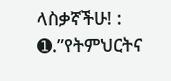ላስቃኛችሁ! : ➊.”የትምህርትና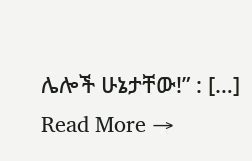ሌሎች ሁኔታቸው!” : […]
Read More →